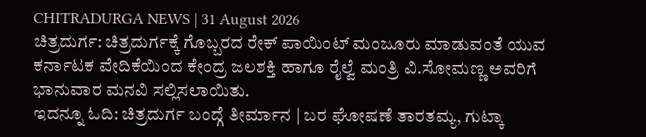CHITRADURGA NEWS | 31 August 2026
ಚಿತ್ರದುರ್ಗ: ಚಿತ್ರದುರ್ಗಕ್ಕೆ ಗೊಬ್ಬರದ ರೇಕ್ ಪಾಯಿಂಟ್ ಮಂಜೂರು ಮಾಡುವಂತೆ ಯುವ ಕರ್ನಾಟಕ ವೇದಿಕೆಯಿಂದ ಕೇಂದ್ರ ಜಲಶಕ್ತಿ ಹಾಗೂ ರೈಲ್ವೆ ಮಂತ್ರಿ ವಿ.ಸೋಮಣ್ಣ ಅವರಿಗೆ ಭಾನುವಾರ ಮನವಿ ಸಲ್ಲಿಸಲಾಯಿತು.
ಇದನ್ನೂ ಓದಿ: ಚಿತ್ರದುರ್ಗ ಬಂದ್ಗೆ ತೀರ್ಮಾನ | ಬರ ಘೋಷಣೆ ತಾರತಮ್ಯ, ಗುಟ್ಕಾ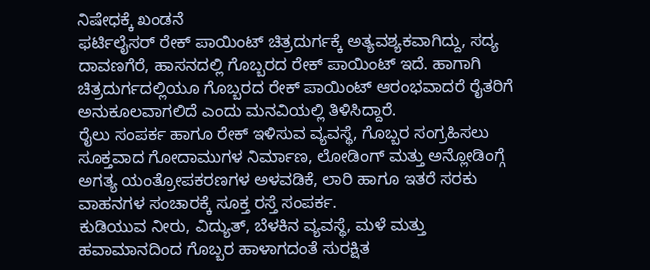ನಿಷೇಧಕ್ಕೆ ಖಂಡನೆ
ಫರ್ಟಿಲೈಸರ್ ರೇಕ್ ಪಾಯಿಂಟ್ ಚಿತ್ರದುರ್ಗಕ್ಕೆ ಅತ್ಯವಶ್ಯಕವಾಗಿದ್ದು, ಸದ್ಯ ದಾವಣಗೆರೆ, ಹಾಸನದಲ್ಲಿ ಗೊಬ್ಬರದ ರೇಕ್ ಪಾಯಿಂಟ್ ಇದೆ. ಹಾಗಾಗಿ ಚಿತ್ರದುರ್ಗದಲ್ಲಿಯೂ ಗೊಬ್ಬರದ ರೇಕ್ ಪಾಯಿಂಟ್ ಆರಂಭವಾದರೆ ರೈತರಿಗೆ ಅನುಕೂಲವಾಗಲಿದೆ ಎಂದು ಮನವಿಯಲ್ಲಿ ತಿಳಿಸಿದ್ದಾರೆ.
ರೈಲು ಸಂಪರ್ಕ ಹಾಗೂ ರೇಕ್ ಇಳಿಸುವ ವ್ಯವಸ್ಥೆ, ಗೊಬ್ಬರ ಸಂಗ್ರಹಿಸಲು ಸೂಕ್ತವಾದ ಗೋದಾಮುಗಳ ನಿರ್ಮಾಣ, ಲೋಡಿಂಗ್ ಮತ್ತು ಅನ್ಲೋಡಿಂಗ್ಗೆ ಅಗತ್ಯ ಯಂತ್ರೋಪಕರಣಗಳ ಅಳವಡಿಕೆ, ಲಾರಿ ಹಾಗೂ ಇತರೆ ಸರಕು ವಾಹನಗಳ ಸಂಚಾರಕ್ಕೆ ಸೂಕ್ತ ರಸ್ತೆ ಸಂಪರ್ಕ.
ಕುಡಿಯುವ ನೀರು, ವಿದ್ಯುತ್, ಬೆಳಕಿನ ವ್ಯವಸ್ಥೆ, ಮಳೆ ಮತ್ತು ಹವಾಮಾನದಿಂದ ಗೊಬ್ಬರ ಹಾಳಾಗದಂತೆ ಸುರಕ್ಷಿತ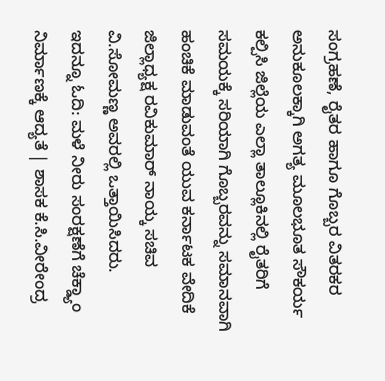ಸಂಗ್ರಹಣೆ, ರೈತರ ಹಾಗೂ ಗೊಬ್ಬರ ವಿತರಕರ ಅನುಕೂಲಕ್ಕಾಗಿ ಅಗತ್ಯ ಮೂಲಭೂತ ಸೌಕರ್ಯ ಕಲ್ಪಿಸಿ ಜಿಲ್ಲೆಯ ಎಲ್ಲಾ ತಾಲ್ಲೂಕಿನಲ್ಲಿ ರೈತರಿಗೆ ಸಮಯಕ್ಕೆ ಸರಿಯಾಗಿ ಗೊಬ್ಬರವನ್ನು ಸಮಾನವಾಗಿ ಹಂಚಿಕೆ ಮಾಡುವಂತೆ ಯುವ ಕರ್ನಾಟಕ ವೇದಿಕೆ ಜಿಲ್ಲಾಧ್ಯಕ್ಷ ರವಿಕುಮಾರ್ ನಾಯ್ಕ ಸಚಿವ ವಿ.ಸೋಮಣ್ಣ ಅವರಲ್ಲಿ ಒತ್ತಾಯಿಸಿದರು.
ಇದನ್ನೂ ಓದಿ: ಮಳೆ ನೀರು ಸಂರಕ್ಷಣೆಗೆ ಚೆಕ್ಡ್ಯಾಂ ನಿರ್ಮಾಣಕ್ಕೆ ಆದ್ಯತೆ | ಶಾಸಕ ಕೆ.ಸಿ.ವೀರೇಂದ್ರ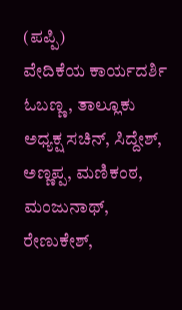(ಪಪ್ಪಿ)
ವೇದಿಕೆಯ ಕಾರ್ಯದರ್ಶಿ ಓಬಣ್ಣ, ತಾಲ್ಲೂಕು ಅಧ್ಯಕ್ಷ ಸಚಿನ್, ಸಿದ್ದೇಶ್, ಅಣ್ಣಪ್ಪ, ಮಣಿಕಂಠ, ಮಂಜುನಾಥ್, ರೇಣುಕೇಶ್,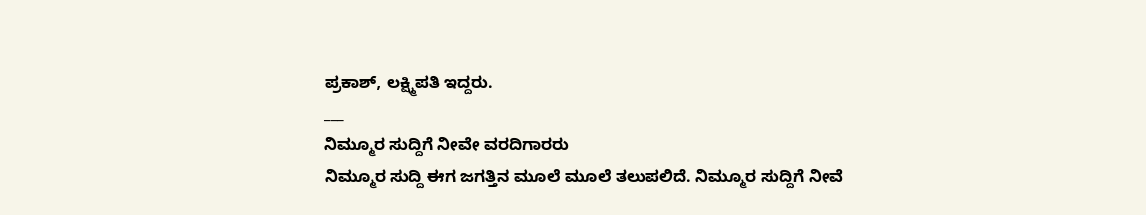ಪ್ರಕಾಶ್, ಲಕ್ಷ್ಮಿಪತಿ ಇದ್ದರು.
___
ನಿಮ್ಮೂರ ಸುದ್ದಿಗೆ ನೀವೇ ವರದಿಗಾರರು
ನಿಮ್ಮೂರ ಸುದ್ದಿ ಈಗ ಜಗತ್ತಿನ ಮೂಲೆ ಮೂಲೆ ತಲುಪಲಿದೆ. ನಿಮ್ಮೂರ ಸುದ್ದಿಗೆ ನೀವೆ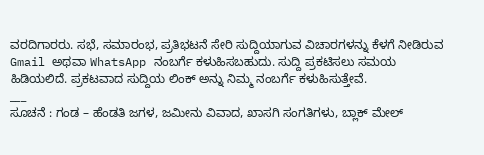ವರದಿಗಾರರು. ಸಭೆ, ಸಮಾರಂಭ, ಪ್ರತಿಭಟನೆ ಸೇರಿ ಸುದ್ದಿಯಾಗುವ ವಿಚಾರಗಳನ್ನು ಕೆಳಗೆ ನೀಡಿರುವ Gmail ಅಥವಾ WhatsApp ನಂಬರ್ಗೆ ಕಳುಹಿಸಬಹುದು. ಸುದ್ದಿ ಪ್ರಕಟಿಸಲು ಸಮಯ ಹಿಡಿಯಲಿದೆ. ಪ್ರಕಟವಾದ ಸುದ್ದಿಯ ಲಿಂಕ್ ಅನ್ನು ನಿಮ್ಮ ನಂಬರ್ಗೆ ಕಳುಹಿಸುತ್ತೇವೆ.
___
ಸೂಚನೆ : ಗಂಡ – ಹೆಂಡತಿ ಜಗಳ, ಜಮೀನು ವಿವಾದ, ಖಾಸಗಿ ಸಂಗತಿಗಳು, ಬ್ಲಾಕ್ ಮೇಲ್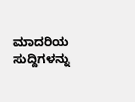ಮಾದರಿಯ ಸುದ್ದಿಗಳನ್ನು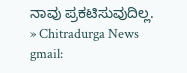ನಾವು ಪ್ರಕಟಿಸುವುದಿಲ್ಲ.
» Chitradurga News gmail: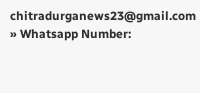chitradurganews23@gmail.com
» Whatsapp Number: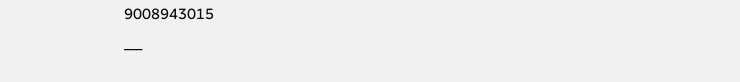9008943015
___